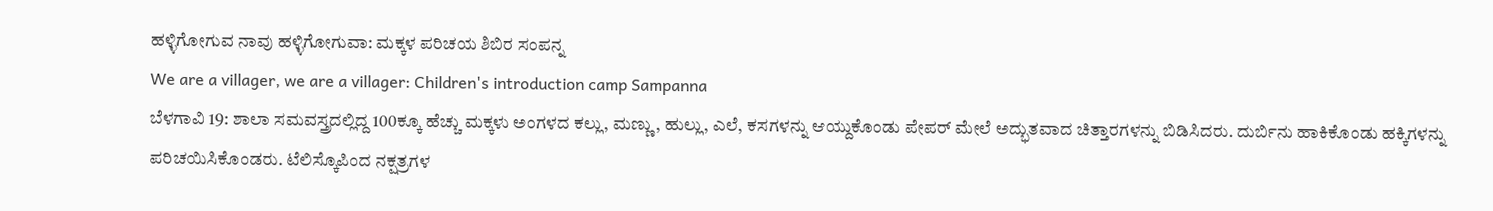ಹಳ್ಳಿಗೋಗುವ ನಾವು ಹಳ್ಳಿಗೋಗುವಾ: ಮಕ್ಕಳ ಪರಿಚಯ ಶಿಬಿರ ಸಂಪನ್ನ
We are a villager, we are a villager: Children's introduction camp Sampanna
ಬೆಳಗಾವಿ 19: ಶಾಲಾ ಸಮವಸ್ತ್ರದಲ್ಲಿದ್ದ 100ಕ್ಕೂ ಹೆಚ್ಚು ಮಕ್ಕಳು ಅಂಗಳದ ಕಲ್ಲು, ಮಣ್ಣು, ಹುಲ್ಲು, ಎಲೆ, ಕಸಗಳನ್ನು ಆಯ್ದುಕೊಂಡು ಪೇಪರ್ ಮೇಲೆ ಅದ್ಭುತವಾದ ಚಿತ್ತಾರಗಳನ್ನು ಬಿಡಿಸಿದರು. ದುರ್ಬಿನು ಹಾಕಿಕೊಂಡು ಹಕ್ಕಿಗಳನ್ನು ಪರಿಚಯಿಸಿಕೊಂಡರು. ಟೆಲಿಸ್ಕೊಪಿಂದ ನಕ್ಷತ್ರಗಳ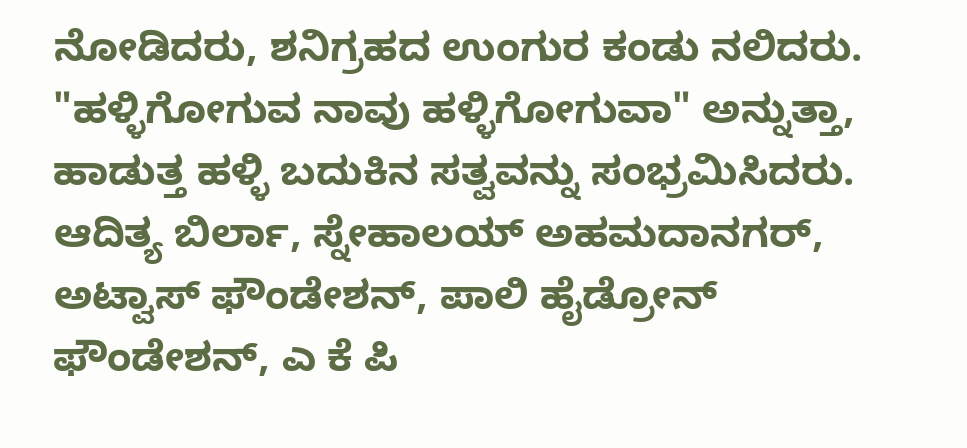ನೋಡಿದರು, ಶನಿಗ್ರಹದ ಉಂಗುರ ಕಂಡು ನಲಿದರು. "ಹಳ್ಳಿಗೋಗುವ ನಾವು ಹಳ್ಳಿಗೋಗುವಾ" ಅನ್ನುತ್ತಾ, ಹಾಡುತ್ತ ಹಳ್ಳಿ ಬದುಕಿನ ಸತ್ವವನ್ನು ಸಂಭ್ರಮಿಸಿದರು.
ಆದಿತ್ಯ ಬಿರ್ಲಾ, ಸ್ನೇಹಾಲಯ್ ಅಹಮದಾನಗರ್, ಅಟ್ವಾಸ್ ಫೌಂಡೇಶನ್, ಪಾಲಿ ಹೈಡ್ರೋನ್ ಫೌಂಡೇಶನ್, ಎ ಕೆ ಪಿ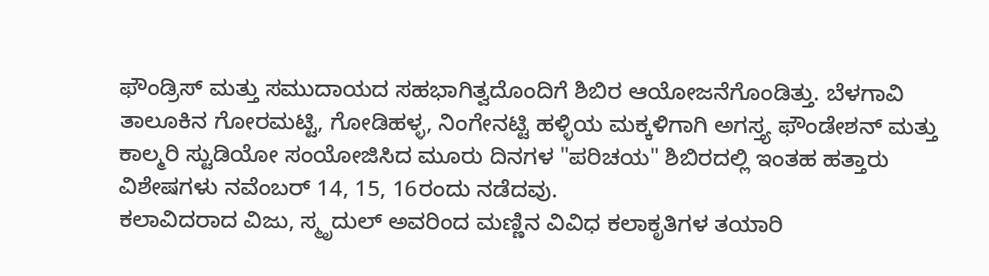ಫೌಂಡ್ರಿಸ್ ಮತ್ತು ಸಮುದಾಯದ ಸಹಭಾಗಿತ್ವದೊಂದಿಗೆ ಶಿಬಿರ ಆಯೋಜನೆಗೊಂಡಿತ್ತು. ಬೆಳಗಾವಿ ತಾಲೂಕಿನ ಗೋರಮಟ್ಟಿ, ಗೋಡಿಹಳ್ಳ, ನಿಂಗೇನಟ್ಟಿ ಹಳ್ಳಿಯ ಮಕ್ಕಳಿಗಾಗಿ ಅಗಸ್ತ್ಯ ಫೌಂಡೇಶನ್ ಮತ್ತು ಕಾಲ್ಮರಿ ಸ್ಟುಡಿಯೋ ಸಂಯೋಜಿಸಿದ ಮೂರು ದಿನಗಳ "ಪರಿಚಯ" ಶಿಬಿರದಲ್ಲಿ ಇಂತಹ ಹತ್ತಾರು ವಿಶೇಷಗಳು ನವೆಂಬರ್ 14, 15, 16ರಂದು ನಡೆದವು.
ಕಲಾವಿದರಾದ ವಿಜು, ಸ್ಮೃದುಲ್ ಅವರಿಂದ ಮಣ್ಣಿನ ವಿವಿಧ ಕಲಾಕೃತಿಗಳ ತಯಾರಿ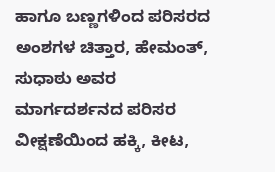ಹಾಗೂ ಬಣ್ಣಗಳಿಂದ ಪರಿಸರದ ಅಂಶಗಳ ಚಿತ್ತಾರ, ಹೇಮಂತ್, ಸುಧಾಠು ಅವರ ಮಾರ್ಗದರ್ಶನದ ಪರಿಸರ ವೀಕ್ಷಣೆಯಿಂದ ಹಕ್ಕಿ, ಕೀಟ,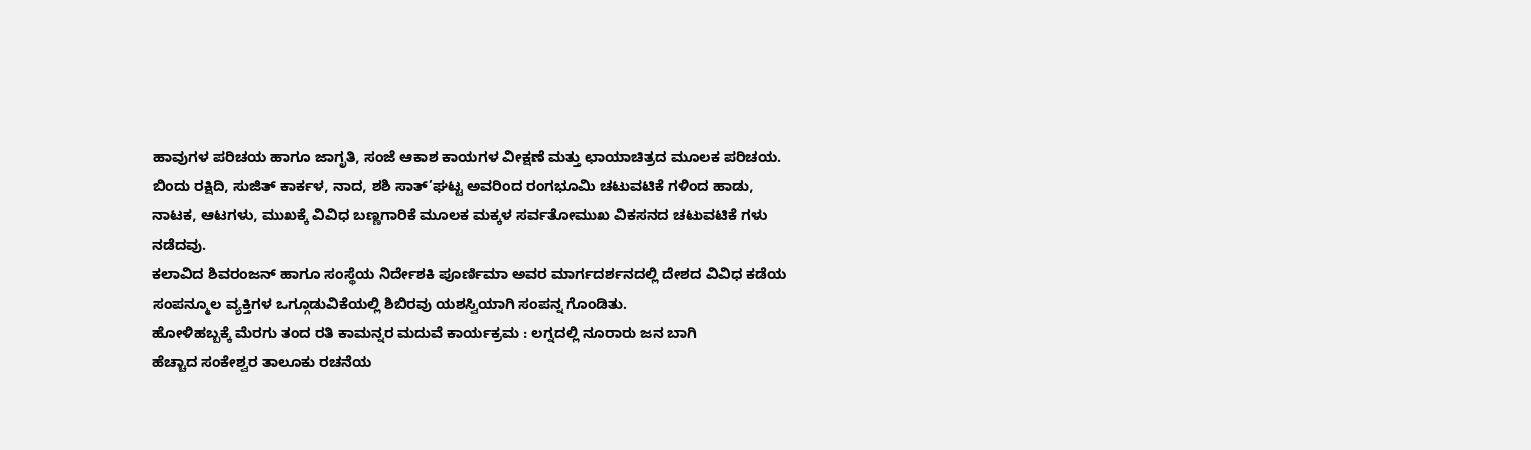ಹಾವುಗಳ ಪರಿಚಯ ಹಾಗೂ ಜಾಗೃತಿ, ಸಂಜೆ ಆಕಾಶ ಕಾಯಗಳ ವೀಕ್ಷಣೆ ಮತ್ತು ಛಾಯಾಚಿತ್ರದ ಮೂಲಕ ಪರಿಚಯ. ಬಿಂದು ರಕ್ಷಿದಿ, ಸುಜಿತ್ ಕಾರ್ಕಳ, ನಾದ, ಶಶಿ ಸಾತ್’ಘಟ್ಟ ಅವರಿಂದ ರಂಗಭೂಮಿ ಚಟುವಟಿಕೆ ಗಳಿಂದ ಹಾಡು, ನಾಟಕ, ಆಟಗಳು, ಮುಖಕ್ಕೆ ವಿವಿಧ ಬಣ್ಣಗಾರಿಕೆ ಮೂಲಕ ಮಕ್ಕಳ ಸರ್ವತೋಮುಖ ವಿಕಸನದ ಚಟುವಟಿಕೆ ಗಳು ನಡೆದವು.
ಕಲಾವಿದ ಶಿವರಂಜನ್ ಹಾಗೂ ಸಂಸ್ಥೆಯ ನಿರ್ದೇಶಕಿ ಪೂರ್ಣಿಮಾ ಅವರ ಮಾರ್ಗದರ್ಶನದಲ್ಲಿ ದೇಶದ ವಿವಿಧ ಕಡೆಯ ಸಂಪನ್ಮೂಲ ವ್ಯಕ್ತಿಗಳ ಒಗ್ಗೂಡುವಿಕೆಯಲ್ಲಿ ಶಿಬಿರವು ಯಶಸ್ವಿಯಾಗಿ ಸಂಪನ್ನ ಗೊಂಡಿತು.
ಹೋಳಿಹಬ್ಬಕ್ಕೆ ಮೆರಗು ತಂದ ರತಿ ಕಾಮನ್ನರ ಮದುವೆ ಕಾರ್ಯಕ್ರಮ : ಲಗ್ನದಲ್ಲಿ ನೂರಾರು ಜನ ಬಾಗಿ
ಹೆಚ್ಚಾದ ಸಂಕೇಶ್ವರ ತಾಲೂಕು ರಚನೆಯ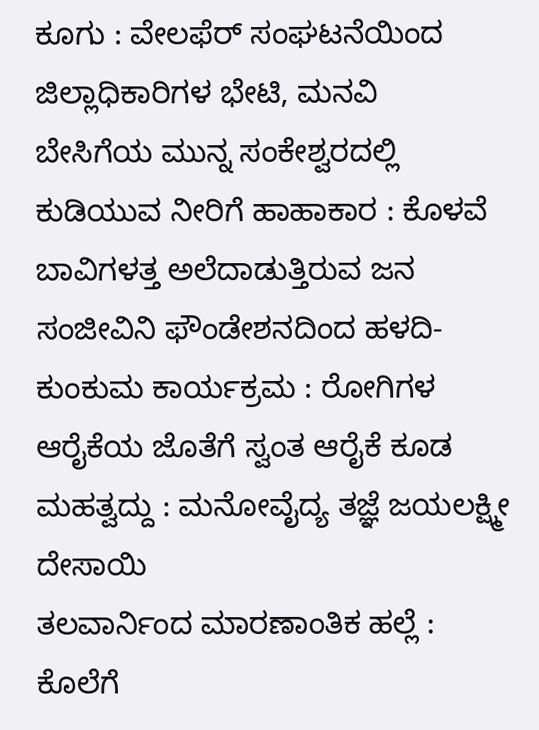ಕೂಗು : ವೇಲಫೆರ್ ಸಂಘಟನೆಯಿಂದ ಜಿಲ್ಲಾಧಿಕಾರಿಗಳ ಭೇಟಿ, ಮನವಿ
ಬೇಸಿಗೆಯ ಮುನ್ನ ಸಂಕೇಶ್ವರದಲ್ಲಿ ಕುಡಿಯುವ ನೀರಿಗೆ ಹಾಹಾಕಾರ : ಕೊಳವೆ ಬಾವಿಗಳತ್ತ ಅಲೆದಾಡುತ್ತಿರುವ ಜನ
ಸಂಜೀವಿನಿ ಫೌಂಡೇಶನದಿಂದ ಹಳದಿ-ಕುಂಕುಮ ಕಾರ್ಯಕ್ರಮ : ರೋಗಿಗಳ ಆರೈಕೆಯ ಜೊತೆಗೆ ಸ್ವಂತ ಆರೈಕೆ ಕೂಡ ಮಹತ್ವದ್ದು : ಮನೋವೈದ್ಯ ತಜ್ಞೆ ಜಯಲಕ್ಷ್ಮೀ ದೇಸಾಯಿ
ತಲವಾರ್ನಿಂದ ಮಾರಣಾಂತಿಕ ಹಲ್ಲೆ : ಕೊಲೆಗೆ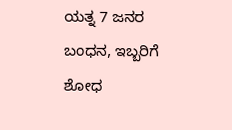ಯತ್ನ 7 ಜನರ ಬಂಧನ, ಇಬ್ಬರಿಗೆ ಶೋಧ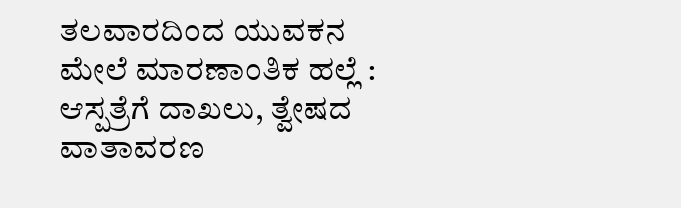ತಲವಾರದಿಂದ ಯುವಕನ ಮೇಲೆ ಮಾರಣಾಂತಿಕ ಹಲ್ಲೆ : ಆಸ್ಪತ್ರೆಗೆ ದಾಖಲು, ತ್ವೇಷದ ವಾತಾವರಣ